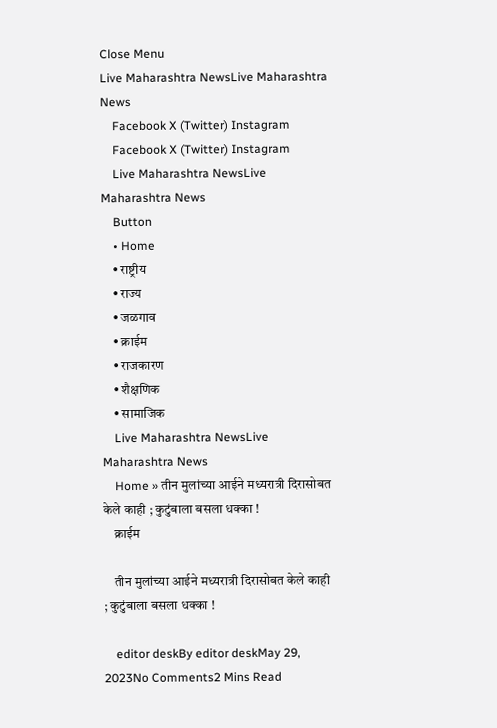Close Menu
Live Maharashtra NewsLive Maharashtra News
    Facebook X (Twitter) Instagram
    Facebook X (Twitter) Instagram
    Live Maharashtra NewsLive Maharashtra News
    Button
    • Home
    • राष्ट्रीय
    • राज्य
    • जळगाव
    • क्राईम
    • राजकारण
    • शैक्षणिक
    • सामाजिक
    Live Maharashtra NewsLive Maharashtra News
    Home » तीन मुलांच्या आईने मध्यरात्री दिरासोबत केले काही ; कुटुंबाला बसला धक्का !
    क्राईम

    तीन मुलांच्या आईने मध्यरात्री दिरासोबत केले काही ; कुटुंबाला बसला धक्का !

    editor deskBy editor deskMay 29, 2023No Comments2 Mins Read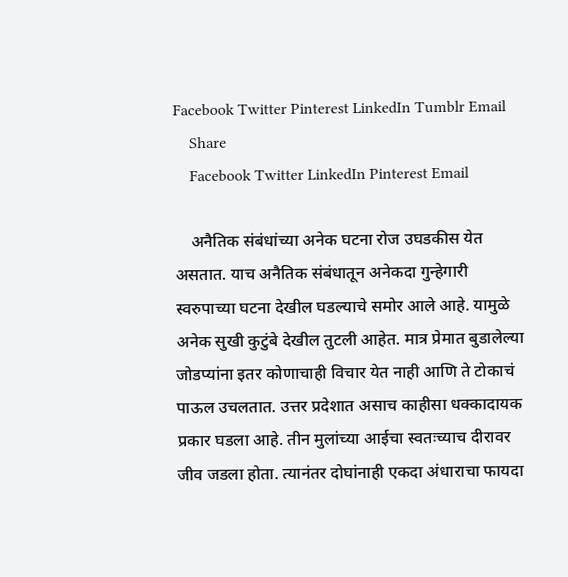Facebook Twitter Pinterest LinkedIn Tumblr Email
    Share
    Facebook Twitter LinkedIn Pinterest Email

    अनैतिक संबंधांच्या अनेक घटना रोज उघडकीस येत असतात. याच अनैतिक संबंधातून अनेकदा गुन्हेगारी स्वरुपाच्या घटना देखील घडल्याचे समोर आले आहे. यामुळे अनेक सुखी कुटुंबे देखील तुटली आहेत. मात्र प्रेमात बुडालेल्या जोडप्यांना इतर कोणाचाही विचार येत नाही आणि ते टोकाचं पाऊल उचलतात. उत्तर प्रदेशात असाच काहीसा धक्कादायक प्रकार घडला आहे. तीन मुलांच्या आईचा स्वतःच्याच दीरावर जीव जडला होता. त्यानंतर दोघांनाही एकदा अंधाराचा फायदा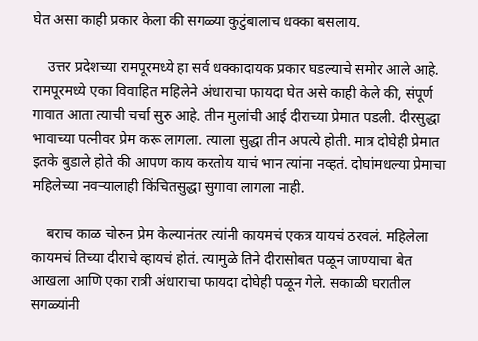घेत असा काही प्रकार केला की सगळ्या कुटुंबालाच धक्का बसलाय.

    उत्तर प्रदेशच्या रामपूरमध्ये हा सर्व धक्कादायक प्रकार घडल्याचे समोर आले आहे. रामपूरमध्ये एका विवाहित महिलेने अंधाराचा फायदा घेत असे काही केले की, संपूर्ण गावात आता त्याची चर्चा सुरु आहे. तीन मुलांची आई दीराच्या प्रेमात पडली. दीरसुद्धा भावाच्या पत्नीवर प्रेम करू लागला. त्याला सुद्धा तीन अपत्ये होती. मात्र दोघेही प्रेमात इतके बुडाले होते की आपण काय करतोय याचं भान त्यांना नव्हतं. दोघांमधल्या प्रेमाचा महिलेच्या नवऱ्यालाही किंचितसुद्धा सुगावा लागला नाही.

    बराच काळ चोरुन प्रेम केल्यानंतर त्यांनी कायमचं एकत्र यायचं ठरवलं. महिलेला कायमचं तिच्या दीराचे व्हायचं होतं. त्यामुळे तिने दीरासोबत पळून जाण्याचा बेत आखला आणि एका रात्री अंधाराचा फायदा दोघेही पळून गेले. सकाळी घरातील सगळ्यांनी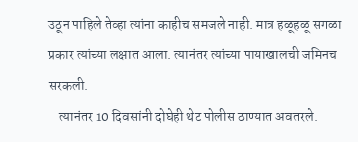उठून पाहिले तेव्हा त्यांना काहीच समजले नाही. मात्र हळूहळू सगळा प्रकार त्यांच्या लक्षात आला. त्यानंतर त्यांच्या पायाखालची जमिनच सरकली.
    त्यानंतर 10 दिवसांनी दोघेही थेट पोलीस ठाण्यात अवतरले.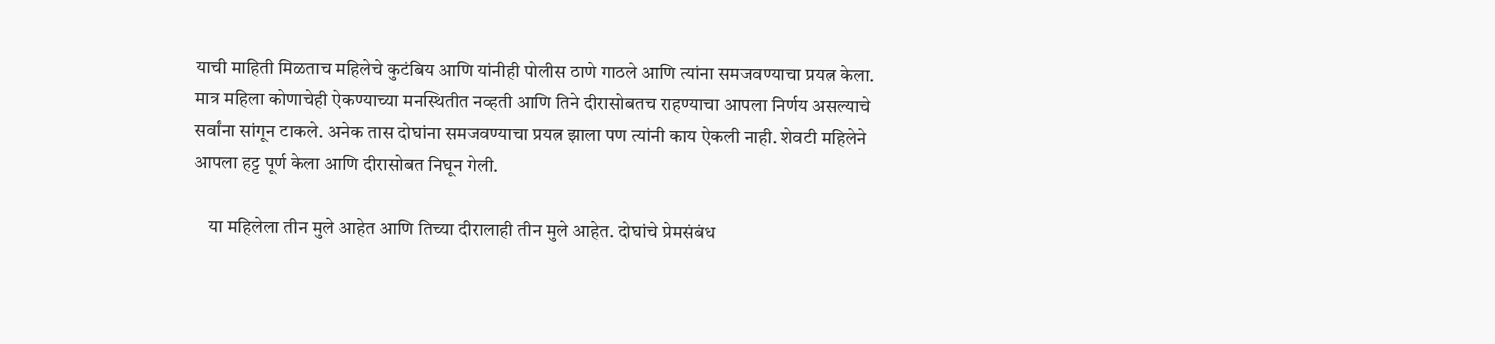याची माहिती मिळताच महिलेचे कुटंबिय आणि यांनीही पोलीस ठाणे गाठले आणि त्यांना समजवण्याचा प्रयत्न केला. मात्र महिला कोणाचेही ऐकण्याच्या मनस्थितीत नव्हती आणि तिने दीरासोबतच राहण्याचा आपला निर्णय असल्याचे सर्वांना सांगून टाकले. अनेक तास दोघांना समजवण्याचा प्रयत्न झाला पण त्यांनी काय ऐकली नाही. शेवटी महिलेने आपला हट्ट पूर्ण केला आणि दीरासोबत निघून गेली.

    या महिलेला तीन मुले आहेत आणि तिच्या दीरालाही तीन मुले आहेत. दोघांचे प्रेमसंबंध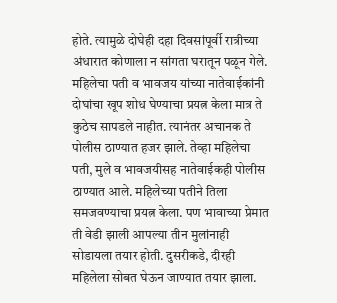होते. त्यामुळे दोघेही दहा दिवसांपूर्वी रात्रीच्या अंधारात कोणाला न सांगता घरातून पळून गेले. महिलेचा पती व भावजय यांच्या नातेवाईकांनी दोघांचा खूप शोध घेण्याचा प्रयत्न केला मात्र ते कुठेच सापडले नाहीत. त्यानंतर अचानक ते पोलीस ठाण्यात हजर झाले. तेव्हा महिलेचा पती, मुले व भावजयीसह नातेवाईकही पोलीस ठाण्यात आले. महिलेच्या पतीने तिला समजवण्याचा प्रयत्न केला. पण भावाच्या प्रेमात ती वेडी झाली आपल्या तीन मुलांनाही सोडायला तयार होती. दुसरीकडे, दीरही महिलेला सोबत घेऊन जाण्यात तयार झाला.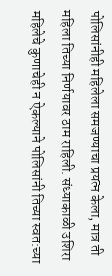पोलिसांनीही महिलेला समजण्याचा प्रयत्न केला, मात्र ती महिला तिच्या निर्णयावर ठाम राहिली. संध्याकाळी उशिरा महिलेचे कुणाचेही न ऐकल्याने पोलिसांनी तिच्या स्वत:च्या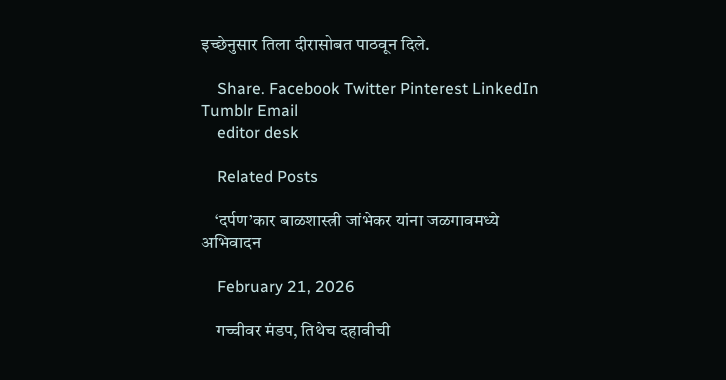इच्छेनुसार तिला दीरासोबत पाठवून दिले.

    Share. Facebook Twitter Pinterest LinkedIn Tumblr Email
    editor desk

    Related Posts

    ‘दर्पण’कार बाळशास्त्री जांभेकर यांना जळगावमध्ये अभिवादन

    February 21, 2026

    गच्चीवर मंडप, तिथेच दहावीची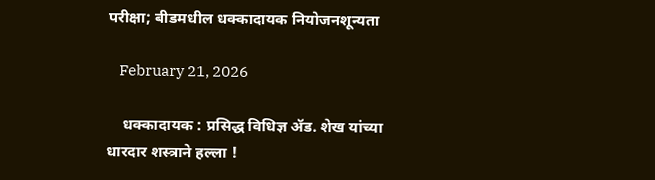परीक्षा; बीडमधील धक्कादायक नियोजनशून्यता

    February 21, 2026

    धक्कादायक : प्रसिद्ध विधिज्ञ ॲड. शेख यांच्या धारदार शस्त्राने हल्ला !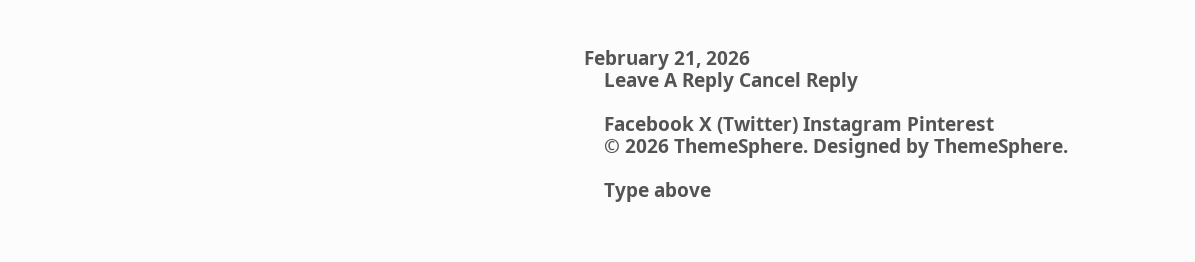February 21, 2026
    Leave A Reply Cancel Reply

    Facebook X (Twitter) Instagram Pinterest
    © 2026 ThemeSphere. Designed by ThemeSphere.

    Type above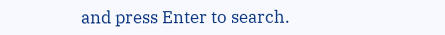and press Enter to search.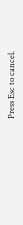Press Esc to cancel.